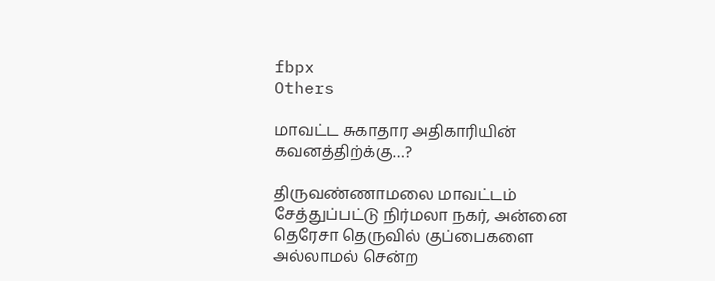fbpx
Others

மாவட்ட சுகாதார அதிகாரியின் கவனத்திற்க்கு…?

திருவண்ணாமலை மாவட்டம் சேத்துப்பட்டு நிர்மலா நகர், அன்னை தெரேசா தெருவில் குப்பைகளை அல்லாமல் சென்ற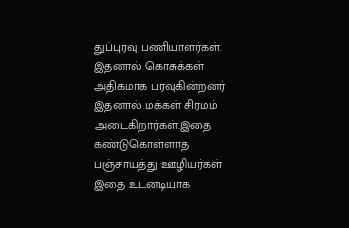துப்புரவு பணியாளர்கள்.
இதனால் கொசுக்கள் அதிகமாக பரவுகின்றனர் இதனால் மக்கள் சிரமம் அடைகிறார்கள்.இதை கண்டுகொள்ளாத பஞ்சாயத்து ஊழியர்கள் இதை உடனடியாக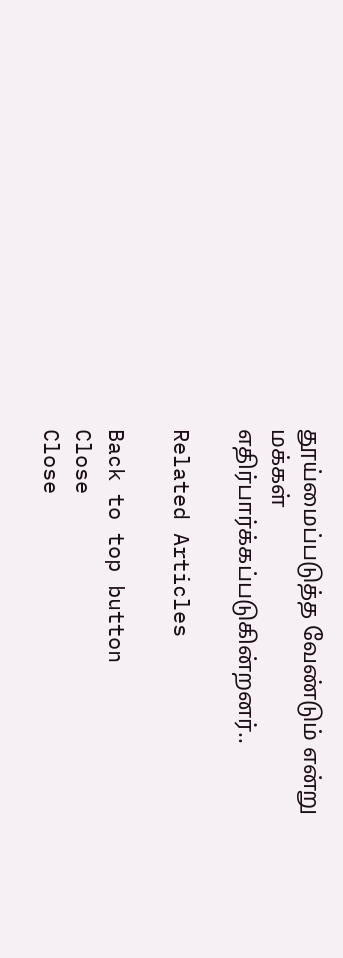தூய்மைப்படுத்த வேண்டும் என்று மக்கள் எதிர்பார்க்கப்படுகின்றனர்..

Related Articles

Back to top button
Close
Close